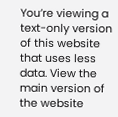You’re viewing a text-only version of this website that uses less data. View the main version of the website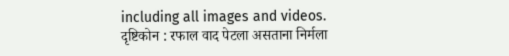including all images and videos.
दृष्टिकोन : रफाल वाद पेटला असताना निर्मला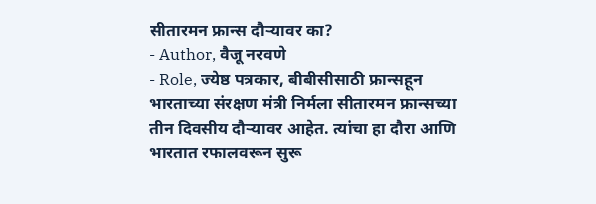सीतारमन फ्रान्स दौऱ्यावर का?
- Author, वैजू नरवणे
- Role, ज्येष्ठ पत्रकार, बीबीसीसाठी फ्रान्सहून
भारताच्या संरक्षण मंत्री निर्मला सीतारमन फ्रान्सच्या तीन दिवसीय दौऱ्यावर आहेत. त्यांचा हा दौरा आणि भारतात रफालवरून सुरू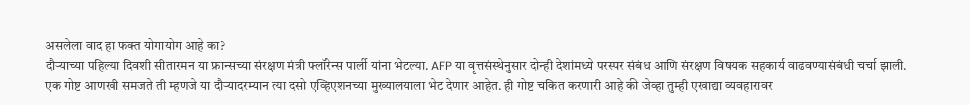असलेला वाद हा फक्त योगायोग आहे का?
दौऱ्याच्या पहिल्या दिवशी सीतारमन या फ्रान्सच्या संरक्षण मंत्री फ्लॉरेन्स पार्ली यांना भेटल्या. AFP या वृत्तसंस्थेनुसार दोन्ही देशांमध्ये परस्पर संबंध आणि संरक्षण विषयक सहकार्य वाढवण्यासंबंधी चर्चा झाली.
एक गोष्ट आणखी समजते ती म्हणजे या दौऱ्यादरम्यान त्या दसो एव्हिएशनच्या मुख्यालयाला भेट देणार आहेत. ही गोष्ट चकित करणारी आहे की जेव्हा तुम्ही एखाद्या व्यवहारावर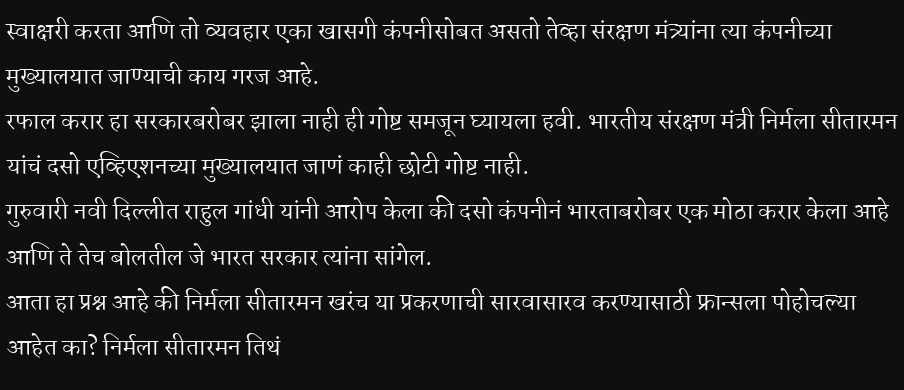स्वाक्षरी करता आणि तो व्यवहार एका खासगी कंपनीसोबत असतो तेव्हा संरक्षण मंत्र्यांना त्या कंपनीच्या मुख्यालयात जाण्याची काय गरज आहे.
रफाल करार हा सरकारबरोबर झाला नाही ही गोष्ट समजून घ्यायला हवी. भारतीय संरक्षण मंत्री निर्मला सीतारमन यांचं दसो एव्हिएशनच्या मुख्यालयात जाणं काही छोटी गोष्ट नाही.
गुरुवारी नवी दिल्लीत राहुल गांधी यांनी आरोप केला की दसो कंपनीनं भारताबरोबर एक मोठा करार केला आहे आणि ते तेच बोलतील जे भारत सरकार त्यांना सांगेल.
आता हा प्रश्न आहे की निर्मला सीतारमन खरंच या प्रकरणाची सारवासारव करण्यासाठी फ्रान्सला पोहोचल्या आहेत का? निर्मला सीतारमन तिथं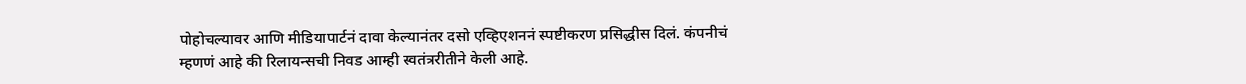पोहोचल्यावर आणि मीडियापार्टनं दावा केल्यानंतर दसो एव्हिएशननं स्पष्टीकरण प्रसिद्धीस दिलं. कंपनीचं म्हणणं आहे की रिलायन्सची निवड आम्ही स्वतंत्ररीतीने केली आहे.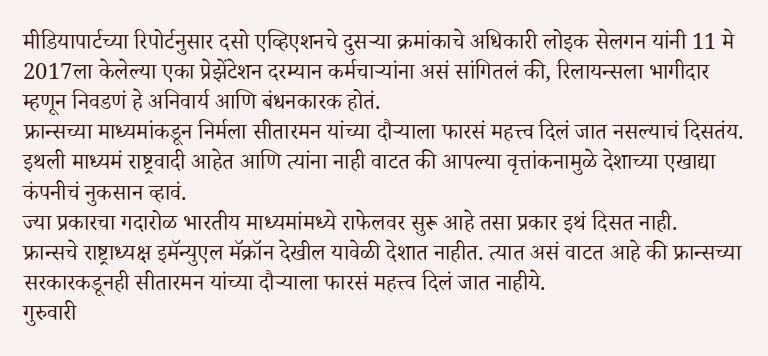मीडियापार्टच्या रिपोर्टनुसार दसो एव्हिएशनचे दुसऱ्या क्रमांकाचे अधिकारी लोइक सेलगन यांनी 11 मे 2017ला केलेल्या एका प्रेझेंटेशन दरम्यान कर्मचाऱ्यांना असं सांगितलं की, रिलायन्सला भागीदार म्हणून निवडणं हे अनिवार्य आणि बंधनकारक होतं.
फ्रान्सच्या माध्यमांकडून निर्मला सीतारमन यांच्या दौऱ्याला फारसं महत्त्व दिलं जात नसल्याचं दिसतंय. इथली माध्यमं राष्ट्रवादी आहेत आणि त्यांना नाही वाटत की आपल्या वृत्तांकनामुळे देशाच्या एखाद्या कंपनीचं नुकसान व्हावं.
ज्या प्रकारचा गदारोळ भारतीय माध्यमांमध्ये राफेलवर सुरू आहे तसा प्रकार इथं दिसत नाही.
फ्रान्सचे राष्ट्राध्यक्ष इमॅन्युएल मॅक्रॉन देखील यावेळी देशात नाहीत. त्यात असं वाटत आहे की फ्रान्सच्या सरकारकडूनही सीतारमन यांच्या दौऱ्याला फारसं महत्त्व दिलं जात नाहीये.
गुरुवारी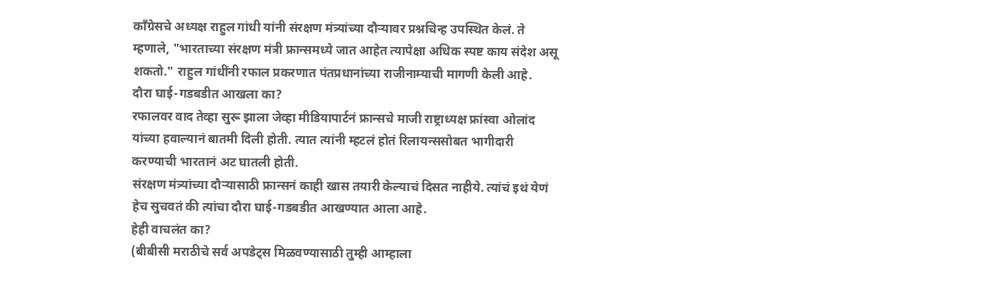काँग्रेसचे अध्यक्ष राहुल गांधी यांनी संरक्षण मंत्र्यांच्या दौऱ्यावर प्रश्नचिन्ह उपस्थित केलं. ते म्हणाले, "भारताच्या संरक्षण मंत्री फ्रान्समध्ये जात आहेत त्यापेक्षा अधिक स्पष्ट काय संदेश असू शकतो." राहुल गांधींनी रफाल प्रकरणात पंतप्रधानांच्या राजीनाम्याची मागणी केली आहे.
दौरा घाई-गडबडीत आखला का?
रफालवर वाद तेव्हा सुरू झाला जेव्हा मीडियापार्टनं फ्रान्सचे माजी राष्ट्राध्यक्ष फ्रांस्वा ओलांद यांच्या हवाल्यानं बातमी दिली होती. त्यात त्यांनी म्हटलं होतं रिलायन्ससोबत भागीदारी करण्याची भारतानं अट घातली होती.
संरक्षण मंत्र्यांच्या दौऱ्यासाठी फ्रान्सनं काही खास तयारी केल्याचं दिसत नाहीये. त्यांचं इथं येणं हेच सुचवतं की त्यांचा दौरा घाई-गडबडीत आखण्यात आला आहे.
हेही वाचलंत का?
(बीबीसी मराठीचे सर्व अपडेट्स मिळवण्यासाठी तुम्ही आम्हाला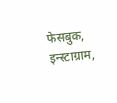फेसबुक, इन्स्टाग्राम,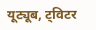यूट्यूब, ट्विटर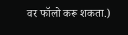वर फॉलो करू शकता.)